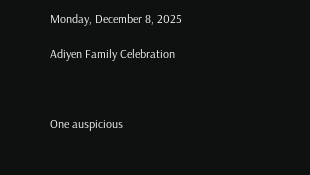Monday, December 8, 2025

Adiyen Family Celebration



One auspicious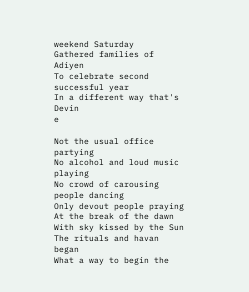weekend Saturday
Gathered families of Adiyen
To celebrate second successful year
In a different way that's Devin
e

Not the usual office partying
No alcohol and loud music playing
No crowd of carousing people dancing
Only devout people praying
At the break of the dawn
With sky kissed by the Sun
The rituals and havan began
What a way to begin the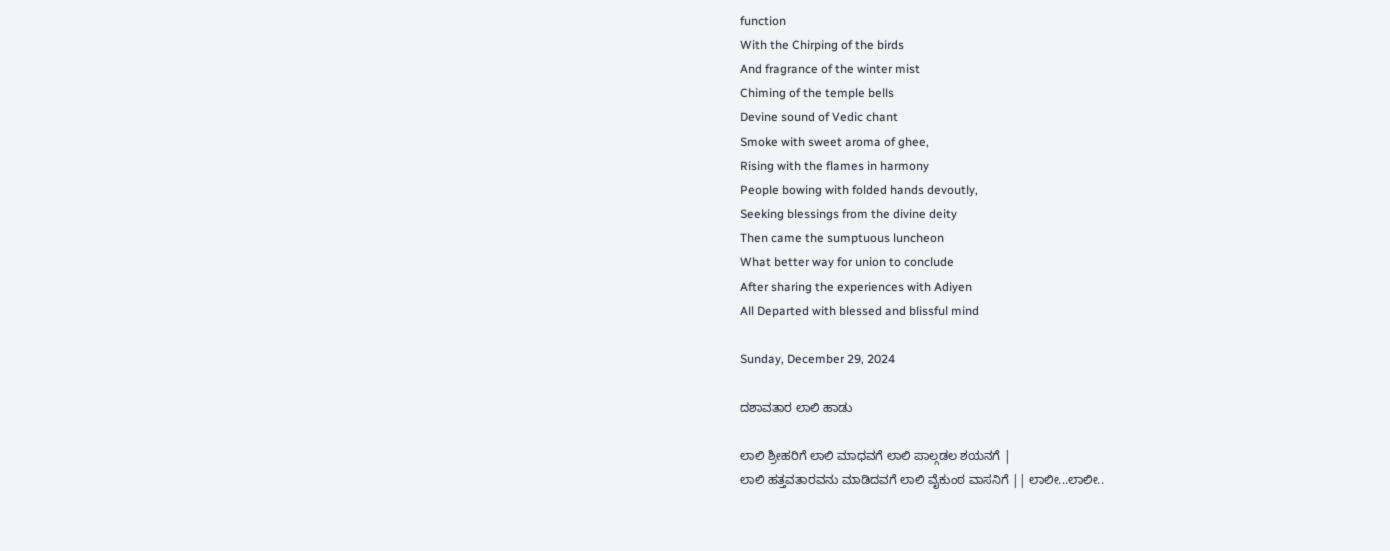function
With the Chirping of the birds
And fragrance of the winter mist
Chiming of the temple bells
Devine sound of Vedic chant
Smoke with sweet aroma of ghee,
Rising with the flames in harmony
People bowing with folded hands devoutly,
Seeking blessings from the divine deity
Then came the sumptuous luncheon
What better way for union to conclude
After sharing the experiences with Adiyen
All Departed with blessed and blissful mind

Sunday, December 29, 2024

ದಶಾವತಾರ ಲಾಲಿ ಹಾಡು

ಲಾಲಿ ಶ್ರೀಹರಿಗೆ ಲಾಲಿ ಮಾಧವಗೆ ಲಾಲಿ ಪಾಲ್ಗಡಲ ಶಯನಗೆ |
ಲಾಲಿ ಹತ್ತವತಾರವನು ಮಾಡಿದವಗೆ ಲಾಲಿ ವೈಕುಂಠ ವಾಸನಿಗೆ || ಲಾಲೀ...ಲಾಲೀ..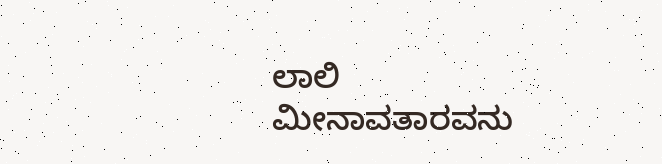ಲಾಲಿ ಮೀನಾವತಾರವನು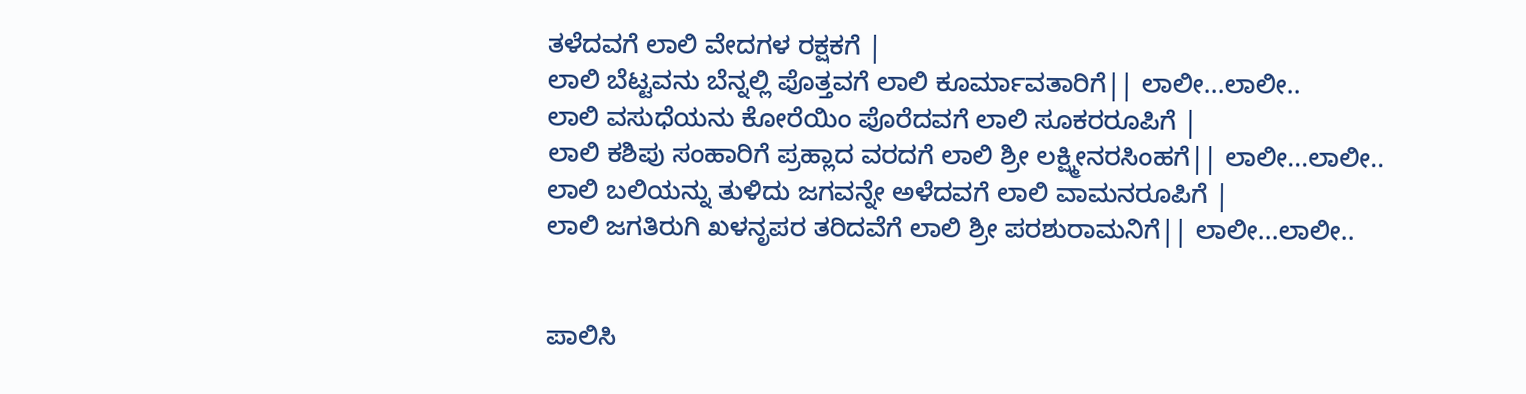ತಳೆದವಗೆ ಲಾಲಿ ವೇದಗಳ ರಕ್ಷಕಗೆ |
ಲಾಲಿ ಬೆಟ್ಟವನು ಬೆನ್ನಲ್ಲಿ ಪೊತ್ತವಗೆ ಲಾಲಿ ಕೂರ್ಮಾವತಾರಿಗೆ|| ಲಾಲೀ...ಲಾಲೀ..
ಲಾಲಿ ವಸುಧೆಯನು ಕೋರೆಯಿಂ ಪೊರೆದವಗೆ ಲಾಲಿ ಸೂಕರರೂಪಿಗೆ |
ಲಾಲಿ ಕಶಿಪು ಸಂಹಾರಿಗೆ ಪ್ರಹ್ಲಾದ ವರದಗೆ ಲಾಲಿ ಶ್ರೀ ಲಕ್ಷ್ಮೀನರಸಿಂಹಗೆ|| ಲಾಲೀ...ಲಾಲೀ..
ಲಾಲಿ ಬಲಿಯನ್ನು ತುಳಿದು ಜಗವನ್ನೇ ಅಳೆದವಗೆ ಲಾಲಿ ವಾಮನರೂಪಿಗೆ |
ಲಾಲಿ ಜಗತಿರುಗಿ ಖಳನೃಪರ ತರಿದವೆಗೆ ಲಾಲಿ ಶ್ರೀ ಪರಶುರಾಮನಿಗೆ|| ಲಾಲೀ...ಲಾಲೀ..


ಪಾಲಿಸಿ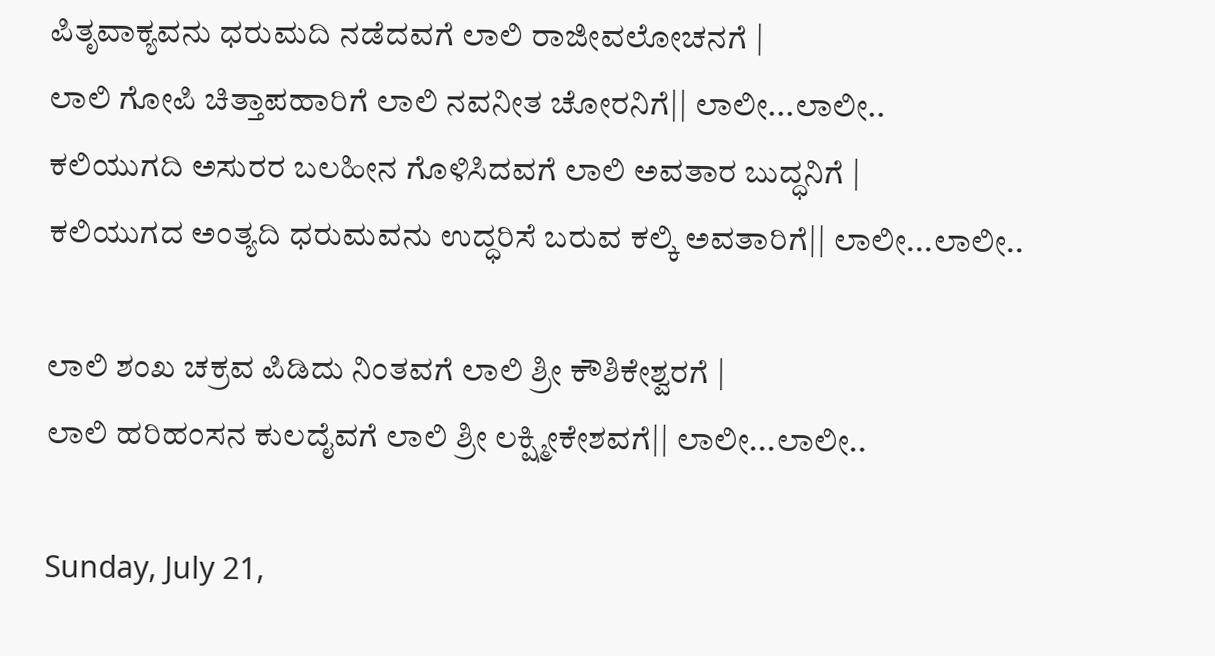ಪಿತೃವಾಕ್ಯವನು ಧರುಮದಿ ನಡೆದವಗೆ ಲಾಲಿ ರಾಜೀವಲೋಚನಗೆ |
ಲಾಲಿ ಗೋಪಿ ಚಿತ್ತಾಪಹಾರಿಗೆ ಲಾಲಿ ನವನೀತ ಚೋರನಿಗೆ|| ಲಾಲೀ...ಲಾಲೀ..
ಕಲಿಯುಗದಿ ಅಸುರರ ಬಲಹೀನ ಗೊಳಿಸಿದವಗೆ ಲಾಲಿ ಅವತಾರ ಬುದ್ಧನಿಗೆ |
ಕಲಿಯುಗದ ಅಂತ್ಯದಿ ಧರುಮವನು ಉದ್ಧರಿಸೆ ಬರುವ ಕಲ್ಕಿ ಅವತಾರಿಗೆ|| ಲಾಲೀ...ಲಾಲೀ..

ಲಾಲಿ ಶಂಖ ಚಕ್ರವ ಪಿಡಿದು ನಿಂತವಗೆ ಲಾಲಿ ಶ್ರೀ ಕೌಶಿಕೇಶ್ವರಗೆ |
ಲಾಲಿ ಹರಿಹಂಸನ ಕುಲದೈವಗೆ ಲಾಲಿ ಶ್ರೀ ಲಕ್ಷ್ಮೀಕೇಶವಗೆ|| ಲಾಲೀ...ಲಾಲೀ..

Sunday, July 21,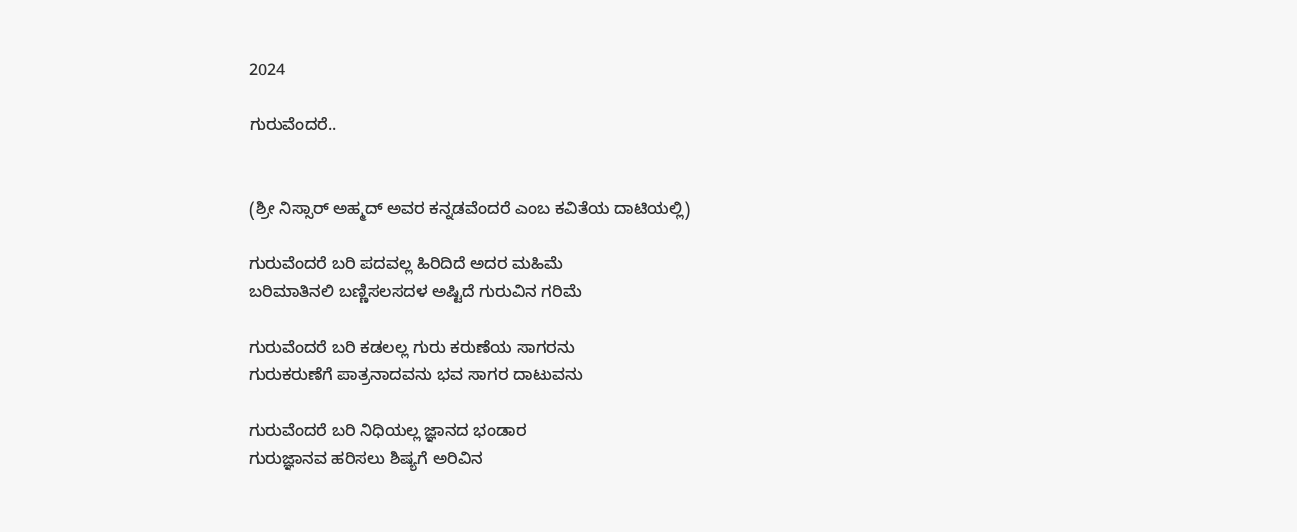2024

ಗುರುವೆಂದರೆ..


(ಶ್ರೀ ನಿಸ್ಸಾರ್ ಅಹ್ಮದ್ ಅವರ ಕನ್ನಡವೆಂದರೆ ಎಂಬ ಕವಿತೆಯ ದಾಟಿಯಲ್ಲಿ)

ಗುರುವೆಂದರೆ ಬರಿ ಪದವಲ್ಲ ಹಿರಿದಿದೆ ಅದರ ಮಹಿಮೆ
ಬರಿಮಾತಿನಲಿ ಬಣ್ಣಿಸಲಸದಳ ಅಷ್ಟಿದೆ ಗುರುವಿನ ಗರಿಮೆ

ಗುರುವೆಂದರೆ ಬರಿ ಕಡಲಲ್ಲ ಗುರು ಕರುಣೆಯ ಸಾಗರನು
ಗುರುಕರುಣೆಗೆ ಪಾತ್ರನಾದವನು ಭವ ಸಾಗರ ದಾಟುವನು

ಗುರುವೆಂದರೆ ಬರಿ ನಿಧಿಯಲ್ಲ ಜ್ಞಾನದ ಭಂಡಾರ
ಗುರುಜ್ಞಾನವ ಹರಿಸಲು ಶಿಷ್ಯಗೆ ಅರಿವಿನ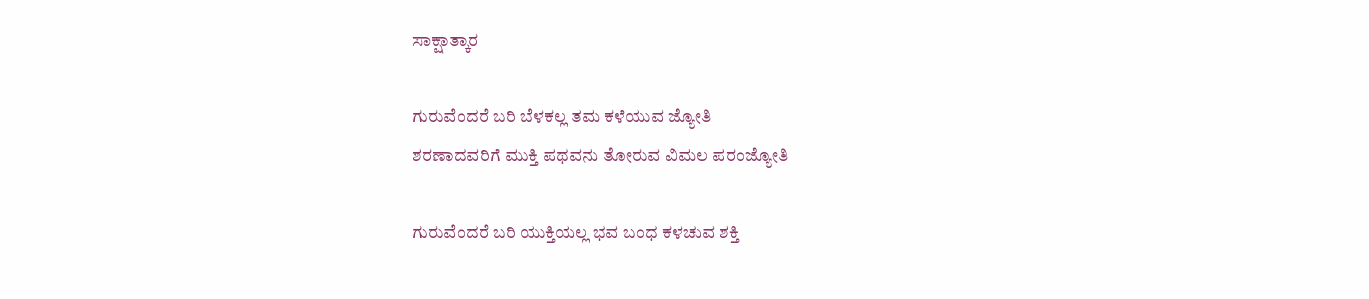ಸಾಕ್ಷಾತ್ಕಾರ

ಗುರುವೆಂದರೆ ಬರಿ ಬೆಳಕಲ್ಲ ತಮ ಕಳೆಯುವ ಜ್ಯೋತಿ
ಶರಣಾದವರಿಗೆ ಮುಕ್ತಿ ಪಥವನು ತೋರುವ ವಿಮಲ ಪರಂಜ್ಯೋತಿ

ಗುರುವೆಂದರೆ ಬರಿ ಯುಕ್ತಿಯಲ್ಲ ಭವ ಬಂಧ ಕಳಚುವ ಶಕ್ತಿ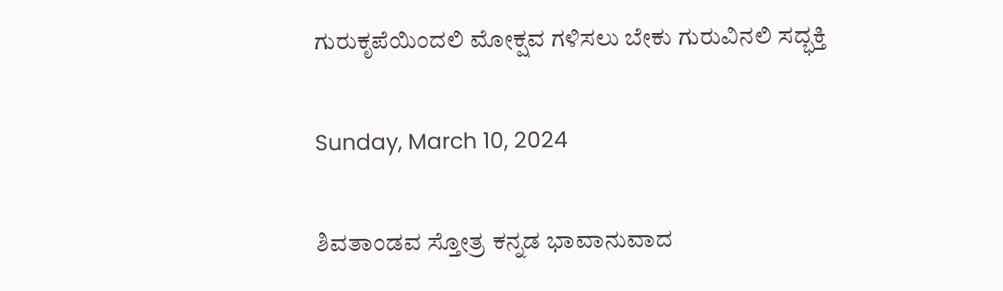ಗುರುಕೃಪೆಯಿಂದಲಿ ಮೋಕ್ಷವ ಗಳಿಸಲು ಬೇಕು ಗುರುವಿನಲಿ ಸದ್ಭಕ್ತಿ

Sunday, March 10, 2024

ಶಿವತಾಂಡವ ಸ್ತೋತ್ರ ಕನ್ನಡ ಭಾವಾನುವಾದ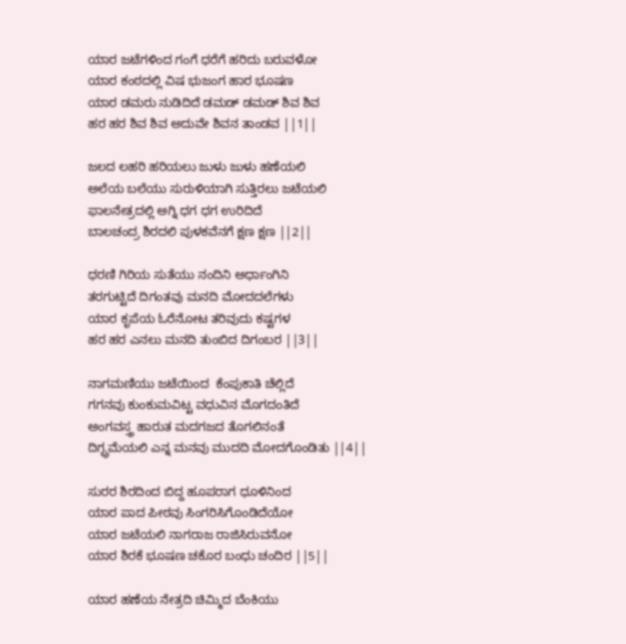ಯಾರ ಜಟೆಗಳಿಂದ ಗಂಗೆ ಧರೆಗೆ ಹರಿದು ಬರುವಳೋ
ಯಾರ ಕಂಠದಲ್ಲಿ ವಿಷ ಭುಜಂಗ ಹಾರ ಭೂಷಣ
ಯಾರ ಡಮರು ನುಡಿದಿದೆ ಡಮಡ್ ಡಮಡ್ ಶಿವ ಶಿವ
ಹರ ಹರ ಶಿವ ಶಿವ ಅದುವೇ ಶಿವನ ತಾಂಡವ ||1||

ಜಲದ ಲಹರಿ ಹರಿಯಲು ಜುಳು ಜುಳು ಹಣೆಯಲಿ
ಅಲೆಯ ಬಲೆಯು ಸುರುಳಿಯಾಗಿ ಸುತ್ತಿರಲು ಜಟೆಯಲಿ
ಫಾಲನೇತ್ರದಲ್ಲಿ ಅಗ್ನಿ ಧಗ ಧಗ ಉರಿದಿದೆ
ಬಾಲಚಂದ್ರ ಶಿರದಲಿ ಪುಳಕವೆನಗೆ ಕ್ಷಣ ಕ್ಷಣ ||2||

ಧರಣಿ ಗಿರಿಯ ಸುತೆಯು ನಂದಿನಿ ಅರ್ಧಾಂಗಿನಿ
ತರಗುಟ್ಟಿದೆ ದಿಗಂತವು ಮನದಿ ಮೋದದಲೆಗಳು
ಯಾರ ಕೃಪೆಯ ಓರೆನೋಟ ತರಿವುದು ಕಷ್ಟಗಳ
ಹರ ಹರ ಎನಲು ಮನದಿ ತುಂಬಿದ ದಿಗಂಬರ ||3||

ನಾಗಮಣಿಯು ಜಟೆಯಿಂದ  ಕೆಂಪುಕಾತಿ ಚೆಲ್ಲಿದೆ
ಗಗನವು ಕುಂಕುಮವಿಟ್ಟ ವಧುವಿನ ಮೊಗದಂತಿದೆ
ಅಂಗವಸ್ತ್ರ ಹಾರುತ ಮದಗಜದ ತೊಗಲಿನಂತೆ
ದಿಗ್ಭ್ರಮೆಯಲಿ ಎನ್ನ ಮನವು ಮುದದಿ ಮೋದಗೊಂಡಿತು ||4||

ಸುರರ ಶಿರದಿಂದ ಬಿದ್ದ ಹೂಪರಾಗ ಧೂಳಿನಿಂದ
ಯಾರ ಪಾದ ಪೀಠವು ಸಿಂಗರಿಸಿಗೊಂಡಿದೆಯೋ
ಯಾರ ಜಟೆಯಲಿ ನಾಗರಾಜ ರಾಜಿಸಿರುವನೋ
ಯಾರ ಶಿರಕೆ ಭೂಷಣ ಚಕೊರ ಬಂಧು ಚಂದಿರ ||5||

ಯಾರ ಹಣೆಯ ನೇತ್ರದಿ ಚಿಮ್ಮಿದ ಬೆಂಕಿಯು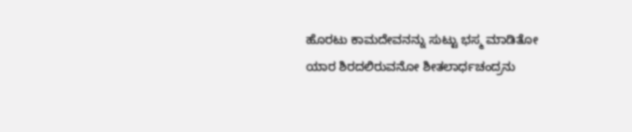ಹೊರಟು ಕಾಮದೇವನನ್ನು ಸುಟ್ಟು ಭಸ್ಮ ಮಾಡಿತೋ
ಯಾರ ಶಿರದಲಿರುವನೋ ಶೀತಲಾರ್ಧಚಂದ್ರನು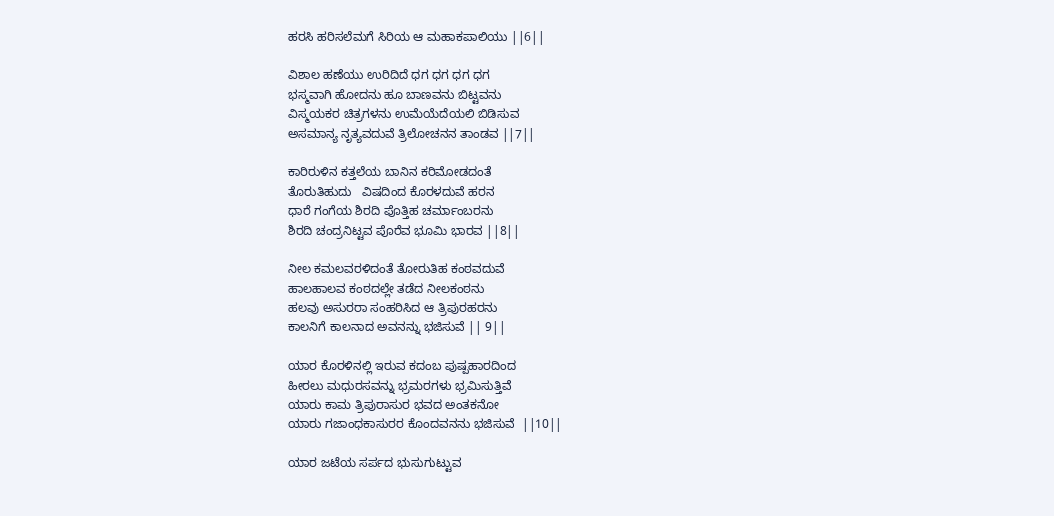ಹರಸಿ ಹರಿಸಲೆಮಗೆ ಸಿರಿಯ ಆ ಮಹಾಕಪಾಲಿಯು ||6||

ವಿಶಾಲ ಹಣೆಯು ಉರಿದಿದೆ ಧಗ ಧಗ ಧಗ ಧಗ
ಭಸ್ಮವಾಗಿ ಹೋದನು ಹೂ ಬಾಣವನು ಬಿಟ್ಟವನು
ವಿಸ್ಮಯಕರ ಚಿತ್ರಗಳನು ಉಮೆಯೆದೆಯಲಿ ಬಿಡಿಸುವ
ಅಸಮಾನ್ಯ ನೃತ್ಯವದುವೆ ತ್ರಿಲೋಚನನ ತಾಂಡವ ||7||

ಕಾರಿರುಳಿನ ಕತ್ತಲೆಯ ಬಾನಿನ ಕರಿಮೋಡದಂತೆ
ತೊರುತಿಹುದು   ವಿಷದಿಂದ ಕೊರಳದುವೆ ಹರನ
ಧಾರೆ ಗಂಗೆಯ ಶಿರದಿ ಪೊತ್ತಿಹ ಚರ್ಮಾಂಬರನು
ಶಿರದಿ ಚಂದ್ರನಿಟ್ಟವ ಪೊರೆವ ಭೂಮಿ ಭಾರವ ||8||

ನೀಲ ಕಮಲವರಳಿದಂತೆ ತೋರುತಿಹ ಕಂಠವದುವೆ
ಹಾಲಹಾಲವ ಕಂಠದಲ್ಲೇ ತಡೆದ ನೀಲಕಂಠನು
ಹಲವು ಅಸುರರಾ ಸಂಹರಿಸಿದ ಆ ತ್ರಿಪುರಹರನು
ಕಾಲನಿಗೆ ಕಾಲನಾದ ಅವನನ್ನು ಭಜಿಸುವೆ || 9||

ಯಾರ ಕೊರಳಿನಲ್ಲಿ ಇರುವ ಕದಂಬ ಪುಷ್ಪಹಾರದಿಂದ
ಹೀರಲು ಮಧುರಸವನ್ನು ಭ್ರಮರಗಳು ಭ್ರಮಿಸುತ್ತಿವೆ
ಯಾರು ಕಾಮ ತ್ರಿಪುರಾಸುರ ಭವದ ಅಂತಕನೋ
ಯಾರು ಗಜಾಂಧಕಾಸುರರ ಕೊಂದವನನು ಭಜಿಸುವೆ  ||10||

ಯಾರ ಜಟೆಯ ಸರ್ಪದ ಭುಸುಗುಟ್ಟುವ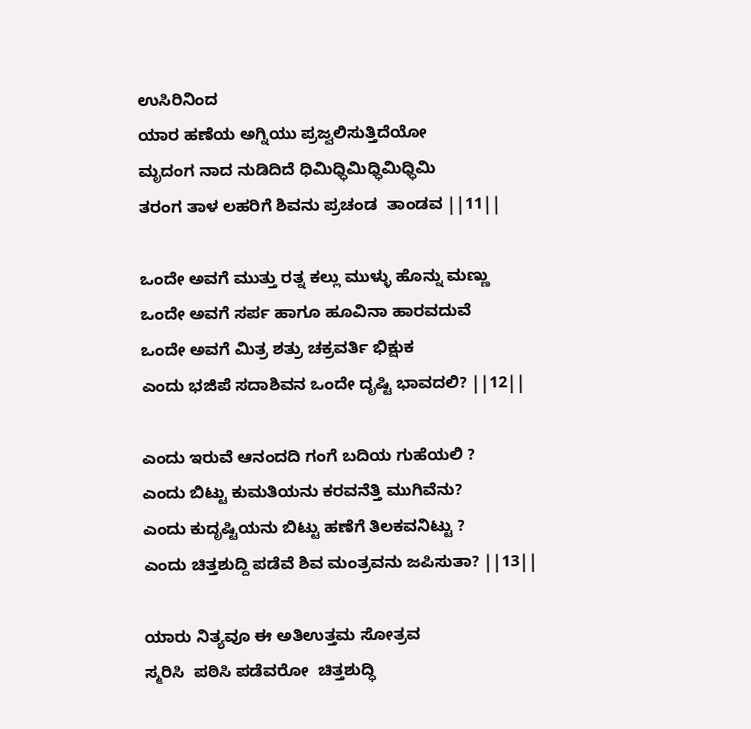ಉಸಿರಿನಿಂದ
ಯಾರ ಹಣೆಯ ಅಗ್ನಿಯು ಪ್ರಜ್ವಲಿಸುತ್ತಿದೆಯೋ
ಮೃದಂಗ ನಾದ ನುಡಿದಿದೆ ಧಿಮಿಧ್ಧಿಮಿಧ್ಧಿಮಿಧ್ಧಿಮಿ
ತರಂಗ ತಾಳ ಲಹರಿಗೆ ಶಿವನು ಪ್ರಚಂಡ  ತಾಂಡವ ||11||

ಒಂದೇ ಅವಗೆ ಮುತ್ತು ರತ್ನ ಕಲ್ಲು ಮುಳ್ಳು ಹೊನ್ನು ಮಣ್ಣು
ಒಂದೇ ಅವಗೆ ಸರ್ಪ ಹಾಗೂ ಹೂವಿನಾ ಹಾರವದುವೆ
ಒಂದೇ ಅವಗೆ ಮಿತ್ರ ಶತ್ರು ಚಕ್ರವರ್ತಿ ಭಿಕ್ಷುಕ
ಎಂದು ಭಜಿಪೆ ಸದಾಶಿವನ ಒಂದೇ ದೃಷ್ಟಿ ಭಾವದಲಿ? ||12||

ಎಂದು ಇರುವೆ ಆನಂದದಿ ಗಂಗೆ ಬದಿಯ ಗುಹೆಯಲಿ ?
ಎಂದು ಬಿಟ್ಟು ಕುಮತಿಯನು ಕರವನೆತ್ತಿ ಮುಗಿವೆನು?
ಎಂದು ಕುದೃಷ್ಟಿಯನು ಬಿಟ್ಟು ಹಣೆಗೆ ತಿಲಕವನಿಟ್ಟು ?
ಎಂದು ಚಿತ್ತಶುದ್ದಿ ಪಡೆವೆ ಶಿವ ಮಂತ್ರವನು ಜಪಿಸುತಾ? ||13||

ಯಾರು ನಿತ್ಯವೂ ಈ ಅತಿಉತ್ತಮ ಸೋತ್ರವ
ಸ್ಮರಿಸಿ  ಪಠಿಸಿ ಪಡೆವರೋ  ಚಿತ್ತಶುದ್ಧಿ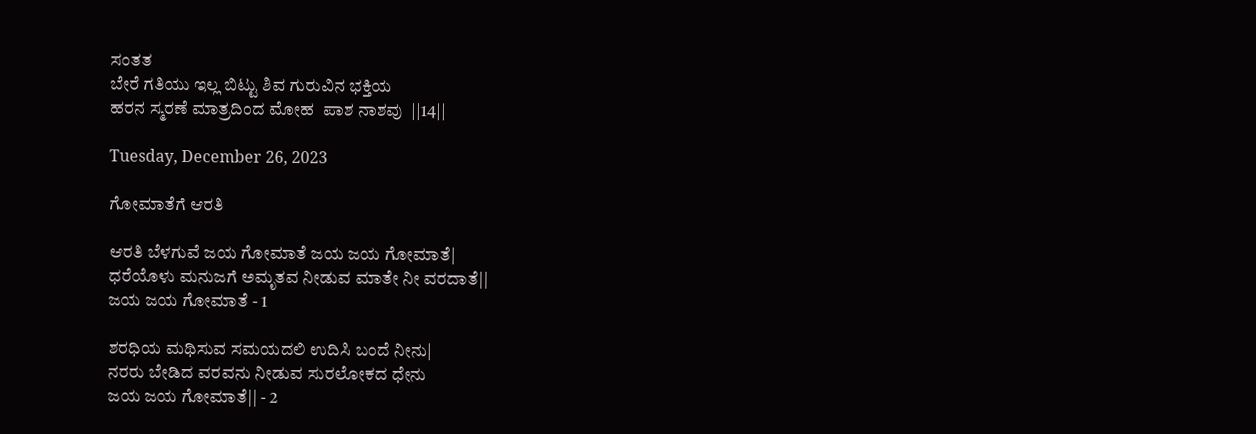ಸಂತತ
ಬೇರೆ ಗತಿಯು ಇಲ್ಲ ಬಿಟ್ಟು ಶಿವ ಗುರುವಿನ ಭಕ್ತಿಯ
ಹರನ ಸ್ಮರಣೆ ಮಾತ್ರದಿಂದ ಮೋಹ  ಪಾಶ ನಾಶವು  ||14||

Tuesday, December 26, 2023

ಗೋಮಾತೆಗೆ ಆರತಿ

ಆರತಿ ಬೆಳಗುವೆ ಜಯ ಗೋಮಾತೆ ಜಯ ಜಯ ಗೋಮಾತೆ|
ಧರೆಯೊಳು ಮನುಜಗೆ ಅಮೃತವ ನೀಡುವ ಮಾತೇ ನೀ ವರದಾತೆ||
ಜಯ ಜಯ ಗೋಮಾತೆ - 1

ಶರಧಿಯ ಮಥಿಸುವ ಸಮಯದಲಿ ಉದಿಸಿ ಬಂದೆ ನೀನು|
ನರರು ಬೇಡಿದ ವರವನು ನೀಡುವ ಸುರಲೋಕದ ಧೇನು
ಜಯ ಜಯ ಗೋಮಾತೆ|| - 2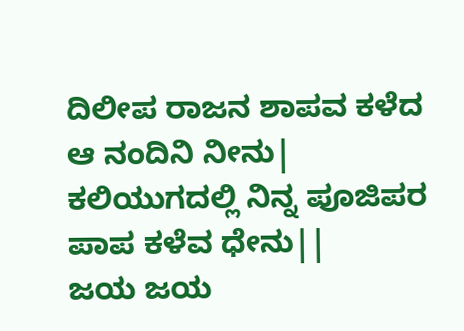ದಿಲೀಪ ರಾಜನ ಶಾಪವ ಕಳೆದ ಆ ನಂದಿನಿ ನೀನು|
ಕಲಿಯುಗದಲ್ಲಿ ನಿನ್ನ ಪೂಜಿಪರ ಪಾಪ ಕಳೆವ ಧೇನು||
ಜಯ ಜಯ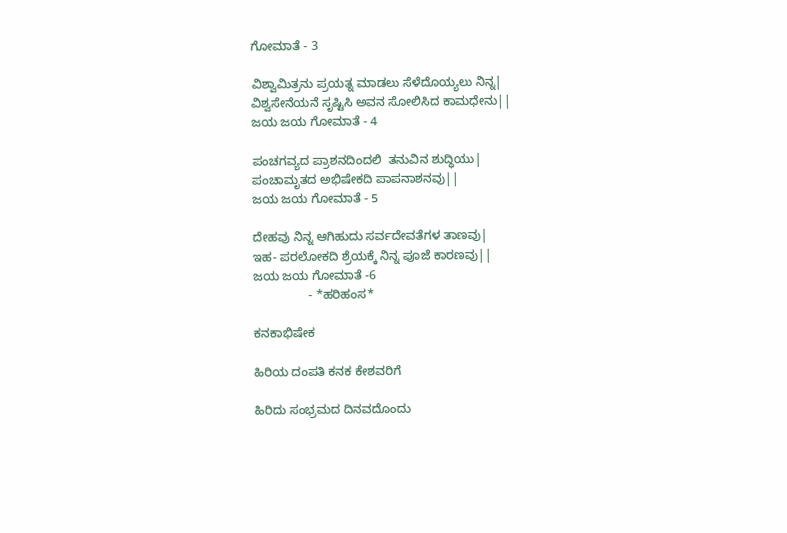ಗೋಮಾತೆ - 3

ವಿಶ್ವಾಮಿತ್ರನು ಪ್ರಯತ್ನ ಮಾಡಲು ಸೆಳೆದೊಯ್ಯಲು ನಿನ್ನ|
ವಿಶ್ವಸೇನೆಯನೆ ಸೃಷ್ಟಿಸಿ ಅವನ ಸೋಲಿಸಿದ ಕಾಮಧೇನು||
ಜಯ ಜಯ ಗೋಮಾತೆ - 4

ಪಂಚಗವ್ಯದ ಪ್ರಾಶನದಿಂದಲಿ  ತನುವಿನ ಶುದ್ಧಿಯು|
ಪಂಚಾಮೃತದ ಅಭಿಷೇಕದಿ ಪಾಪನಾಶನವು||
ಜಯ ಜಯ ಗೋಮಾತೆ - 5

ದೇಹವು ನಿನ್ನ ಆಗಿಹುದು ಸರ್ವದೇವತೆಗಳ ತಾಣವು|
ಇಹ- ಪರಲೋಕದಿ ಶ್ರೆಯಕ್ಕೆ ನಿನ್ನ ಪೂಜೆ ಕಾರಣವು||
ಜಯ ಜಯ ಗೋಮಾತೆ -6
                - *ಹರಿಹಂಸ*

ಕನಕಾಭಿಷೇಕ

ಹಿರಿಯ ದಂಪತಿ ಕನಕ ಕೇಶವರಿಗೆ

ಹಿರಿದು ಸಂಭ್ರಮದ ದಿನವದೊಂದು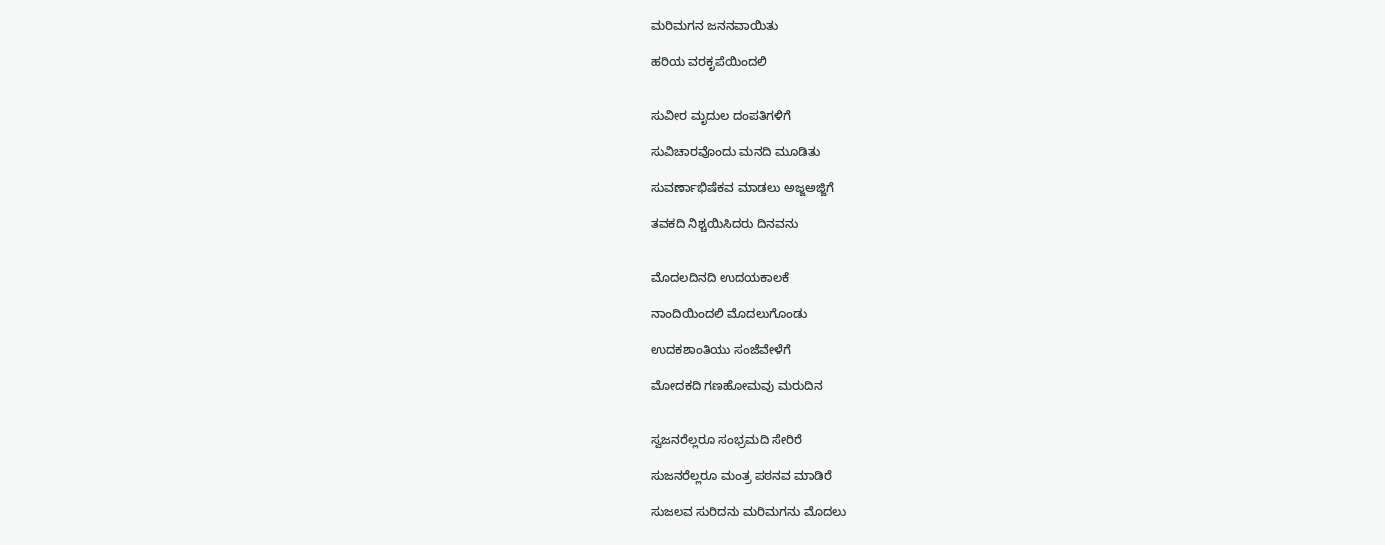ಮರಿಮಗನ ಜನನವಾಯಿತು

ಹರಿಯ ವರಕೃಪೆಯಿಂದಲಿ


ಸುವೀರ ಮೃದುಲ ದಂಪತಿಗಳಿಗೆ

ಸುವಿಚಾರವೊಂದು ಮನದಿ ಮೂಡಿತು

ಸುವರ್ಣಾಭಿಷೆಕವ ಮಾಡಲು ಅಜ್ಜಅಜ್ಜಿಗೆ

ತವಕದಿ ನಿಶ್ಚಯಿಸಿದರು ದಿನವನು


ಮೊದಲದಿನದಿ ಉದಯಕಾಲಕೆ

ನಾಂದಿಯಿಂದಲಿ ಮೊದಲುಗೊಂಡು

ಉದಕಶಾಂತಿಯು ಸಂಜೆವೇಳೆಗೆ

ಮೋದಕದಿ ಗಣಹೋಮವು ಮರುದಿನ


ಸ್ವಜನರೆಲ್ಲರೂ ಸಂಭ್ರಮದಿ ಸೇರಿರೆ

ಸುಜನರೆಲ್ಲರೂ ಮಂತ್ರ ಪಠನವ ಮಾಡಿರೆ

ಸುಜಲವ ಸುರಿದನು ಮರಿಮಗನು ಮೊದಲು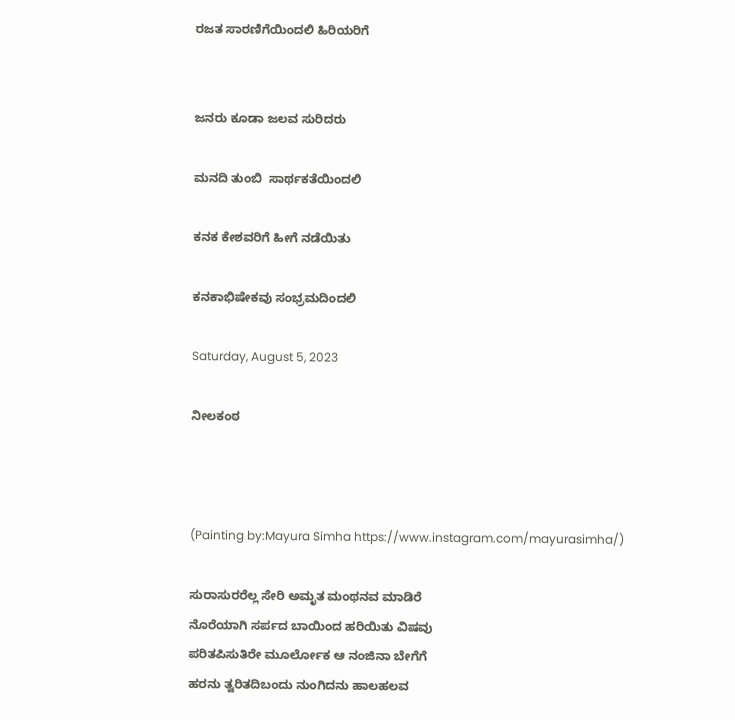ರಜತ ಸಾರಣಿಗೆಯಿಂದಲಿ ಹಿರಿಯರಿಗೆ


ಜನರು ಕೂಡಾ ಜಲವ ಸುರಿದರು

ಮನದಿ ತುಂಬಿ  ಸಾರ್ಥಕತೆಯಿಂದಲಿ

ಕನಕ ಕೇಶವರಿಗೆ ಹೀಗೆ ನಡೆಯಿತು

ಕನಕಾಭಿಷೇಕವು ಸಂಭ್ರಮದಿಂದಲಿ

Saturday, August 5, 2023

ನೀಲಕಂಠ



(Painting by:Mayura Simha https://www.instagram.com/mayurasimha/)

ಸುರಾಸುರರೆಲ್ಲ ಸೇರಿ ಅಮೃತ ಮಂಥನವ ಮಾಡಿರೆ
ನೊರೆಯಾಗಿ ಸರ್ಪದ ಬಾಯಿಂದ ಹರಿಯಿತು ವಿಷವು
ಪರಿತಪಿಸುತಿರೇ ಮೂರ್ಲೋಕ ಆ ನಂಜಿನಾ ಬೇಗೆಗೆ
ಹರನು ತ್ವರಿತದಿಬಂದು ನುಂಗಿದನು ಹಾಲಹಲವ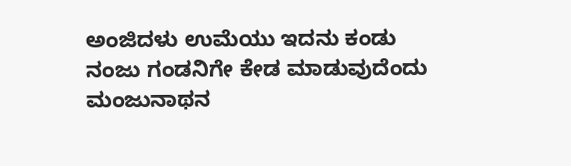ಅಂಜಿದಳು ಉಮೆಯು ಇದನು ಕಂಡು
ನಂಜು ಗಂಡನಿಗೇ ಕೇಡ ಮಾಡುವುದೆಂದು
ಮಂಜುನಾಥನ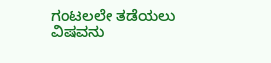ಗಂಟಲಲೇ ತಡೆಯಲು ವಿಷವನು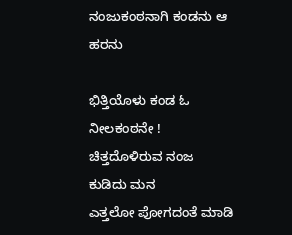ನಂಜುಕಂಠನಾಗಿ ಕಂಡನು ಆ ಹರನು

ಭಿತ್ತಿಯೊಳು ಕಂಡ ಓ ನೀಲಕಂಠನೇ !
ಚಿತ್ತದೊಳಿರುವ ನಂಜ ಕುಡಿದು ಮನ
ಎತ್ತಲೋ ಪೋಗದಂತೆ ಮಾಡಿ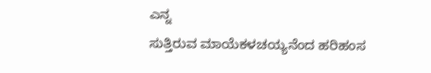ಎನ್ನ
ಸುತ್ತಿರುವ ಮಾಯೆಕಳಚಯ್ಯನೆಂದ ಹರಿಹಂಸ